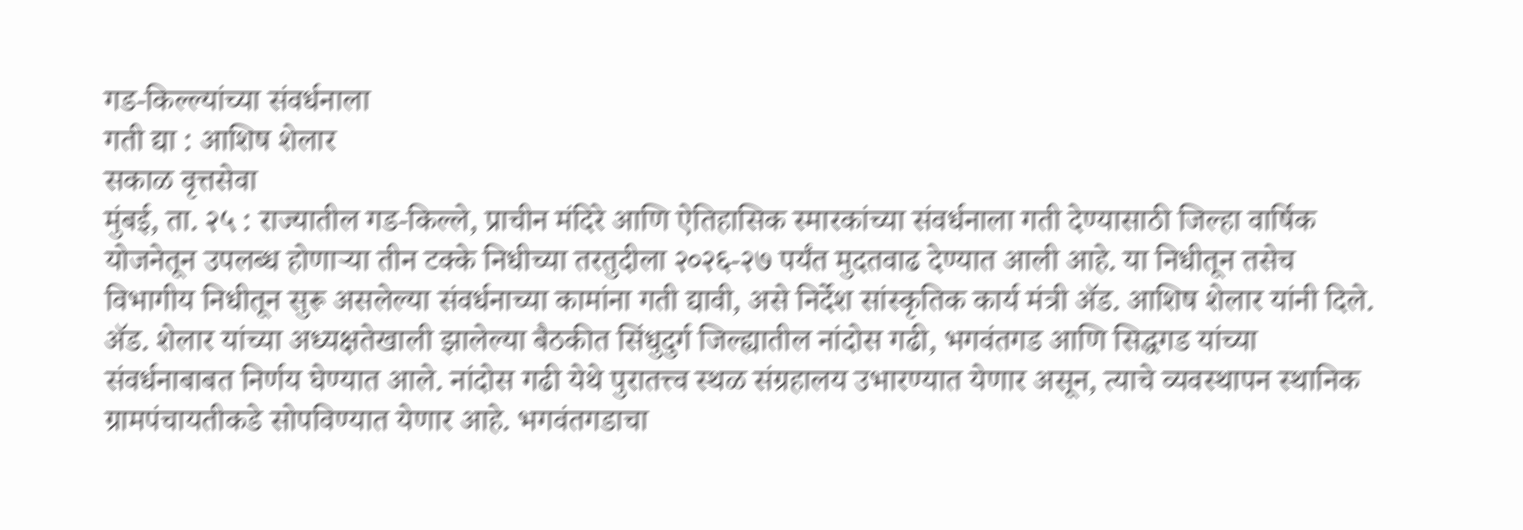गड-किल्ल्यांच्या संवर्धनाला
गती द्या : आशिष शेलार
सकाळ वृत्तसेवा
मुंबई, ता. २५ : राज्यातील गड-किल्ले, प्राचीन मंदिरे आणि ऐतिहासिक स्मारकांच्या संवर्धनाला गती देण्यासाठी जिल्हा वार्षिक योजनेतून उपलब्ध होणाऱ्या तीन टक्के निधीच्या तरतुदीला २०२६-२७ पर्यंत मुदतवाढ देण्यात आली आहे. या निधीतून तसेच विभागीय निधीतून सुरू असलेल्या संवर्धनाच्या कामांना गती द्यावी, असे निर्देश सांस्कृतिक कार्य मंत्री ॲड. आशिष शेलार यांनी दिले.
ॲड. शेलार यांच्या अध्यक्षतेखाली झालेल्या बैठकीत सिंधुदुर्ग जिल्ह्यातील नांदोस गढी, भगवंतगड आणि सिद्धगड यांच्या संवर्धनाबाबत निर्णय घेण्यात आले. नांदोस गढी येथे पुरातत्त्व स्थळ संग्रहालय उभारण्यात येणार असून, त्याचे व्यवस्थापन स्थानिक ग्रामपंचायतीकडे सोपविण्यात येणार आहे. भगवंतगडाचा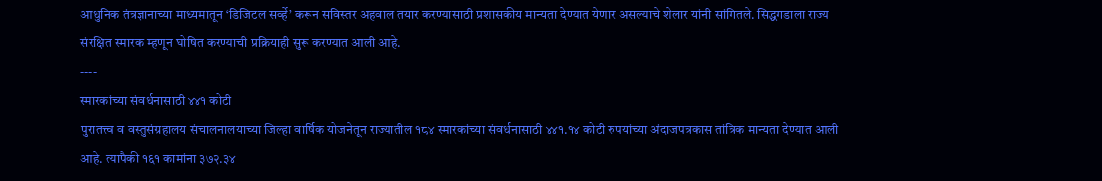आधुनिक तंत्रज्ञानाच्या माध्यमातून ‘डिजिटल सर्व्हे’ करून सविस्तर अहवाल तयार करण्यासाठी प्रशासकीय मान्यता देण्यात येणार असल्याचे शेलार यांनी सांगितले. सिद्धगडाला राज्य संरक्षित स्मारक म्हणून घोषित करण्याची प्रक्रियाही सुरू करण्यात आली आहे.
----
स्मारकांच्या संवर्धनासाठी ४४१ कोटी
पुरातत्त्व व वस्तुसंग्रहालय संचालनालयाच्या जिल्हा वार्षिक योजनेतून राज्यातील १८४ स्मारकांच्या संवर्धनासाठी ४४१.१४ कोटी रुपयांच्या अंदाजपत्रकास तांत्रिक मान्यता देण्यात आली आहे. त्यापैकी १६१ कामांना ३७२.३४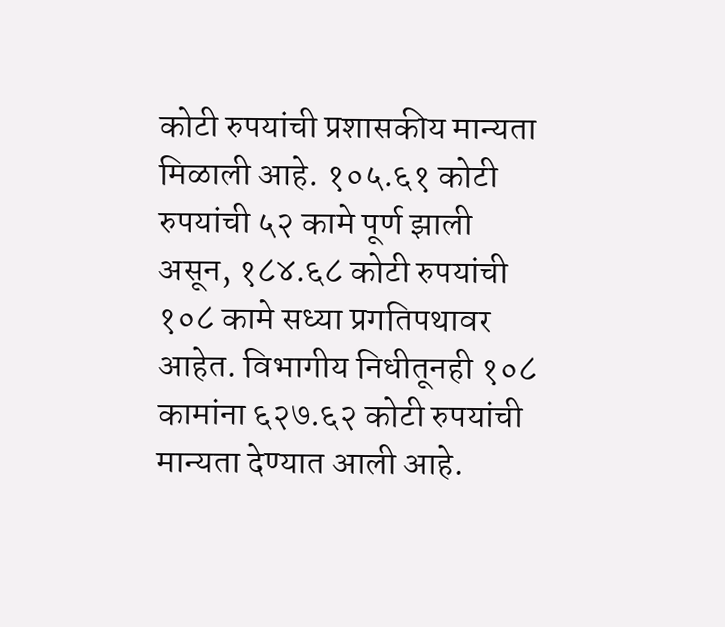कोटी रुपयांची प्रशासकीय मान्यता मिळाली आहे. १०५.६१ कोटी रुपयांची ५२ कामे पूर्ण झाली असून, १८४.६८ कोटी रुपयांची १०८ कामे सध्या प्रगतिपथावर आहेत. विभागीय निधीतूनही १०८ कामांना ६२७.६२ कोटी रुपयांची मान्यता देण्यात आली आहे.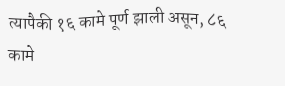त्यापैकी १६ कामे पूर्ण झाली असून, ८६ कामे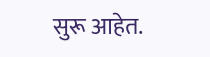सुरू आहेत.